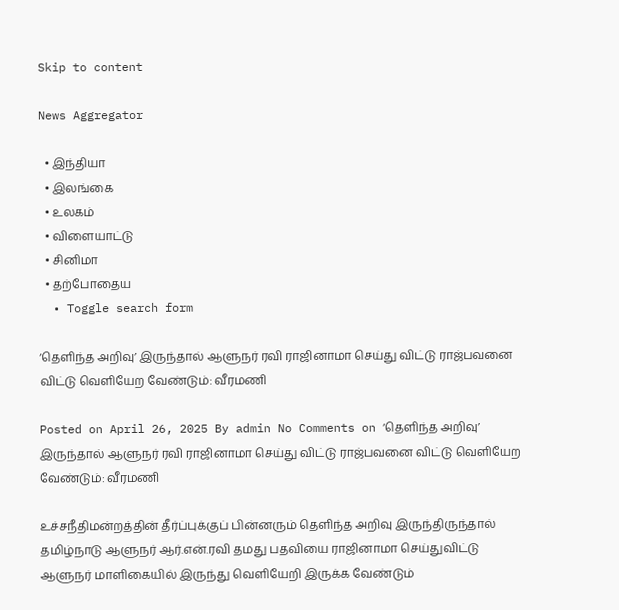Skip to content

News Aggregator

  • இந்தியா
  • இலங்கை
  • உலகம்
  • விளையாட்டு
  • சினிமா
  • தற்போதைய
  • Toggle search form

‘தெளிந்த அறிவு’ இருந்தால் ஆளுநர் ரவி ராஜினாமா செய்து விட்டு ராஜ்பவனை விட்டு வெளியேற வேண்டும்: வீரமணி

Posted on April 26, 2025 By admin No Comments on ‘தெளிந்த அறிவு’ இருந்தால் ஆளுநர் ரவி ராஜினாமா செய்து விட்டு ராஜ்பவனை விட்டு வெளியேற வேண்டும்: வீரமணி

உச்சநீதிமன்றத்தின் தீர்ப்புக்குப் பின்னரும் தெளிந்த அறிவு இருந்திருந்தால் தமிழ்நாடு ஆளுநர் ஆர்.என்.ரவி தமது பதவியை ராஜினாமா செய்துவிட்டு ஆளுநர் மாளிகையில் இருந்து வெளியேறி இருக்க வேண்டும்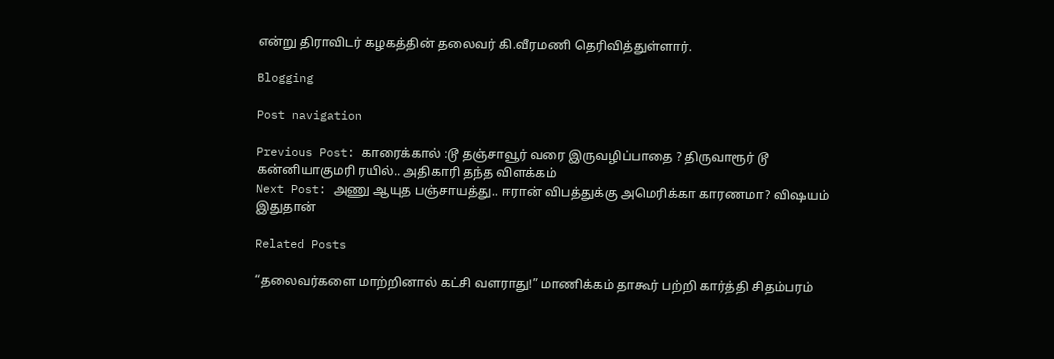என்று திராவிடர் கழகத்தின் தலைவர் கி.வீரமணி தெரிவித்துள்ளார்.

Blogging

Post navigation

Previous Post: காரைக்கால் :டூ தஞ்சாவூர் வரை இருவழிப்பாதை ? திருவாரூர் டூ கன்னியாகுமரி ரயில்.. அதிகாரி தந்த விளக்கம்
Next Post: அணு ஆயுத பஞ்சாயத்து.. ஈரான் விபத்துக்கு அமெரிக்கா காரணமா? விஷயம் இதுதான்

Related Posts

“தலைவர்களை மாற்றினால் கட்சி வளராது!” மாணிக்கம் தாகூர் பற்றி கார்த்தி சிதம்பரம்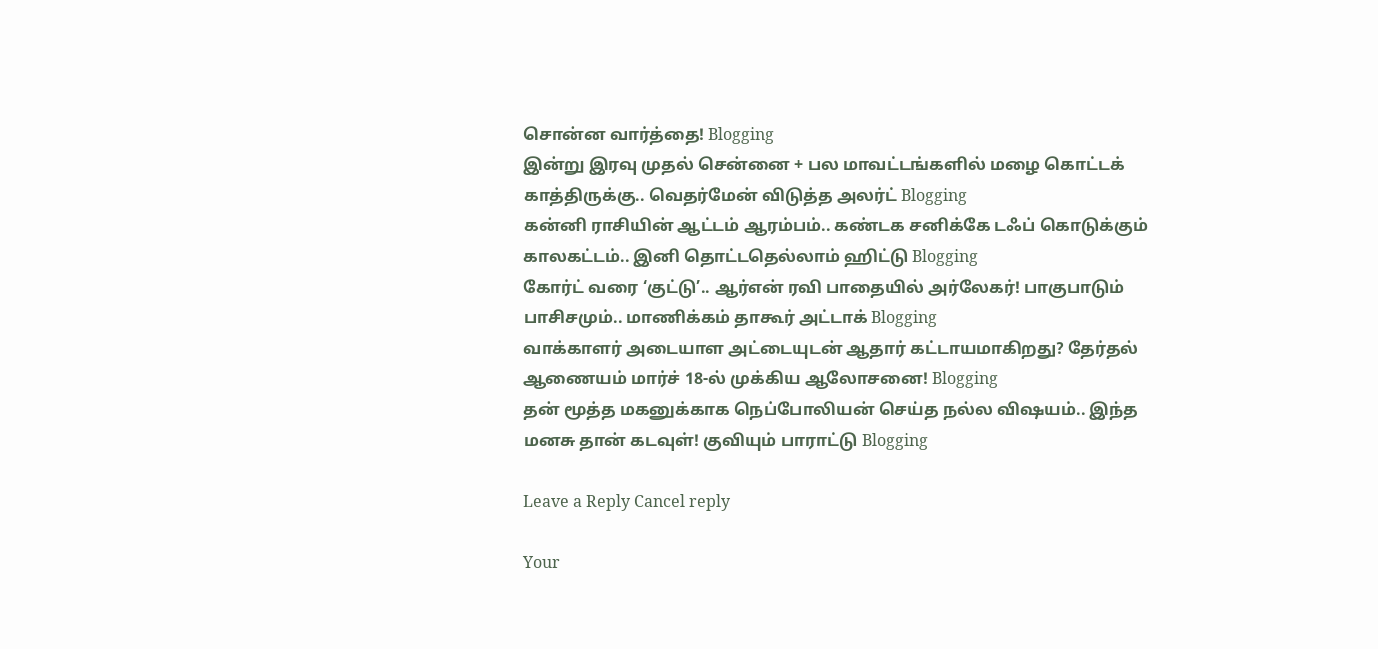சொன்ன வார்த்தை! Blogging
இன்று இரவு முதல் சென்னை + பல மாவட்டங்களில் மழை கொட்டக் காத்திருக்கு.. வெதர்மேன் விடுத்த அலர்ட் Blogging
கன்னி ராசியின் ஆட்டம் ஆரம்பம்.. கண்டக சனிக்கே டஃப் கொடுக்கும் காலகட்டம்.. இனி தொட்டதெல்லாம் ஹிட்டு Blogging
கோர்ட் வரை ‘குட்டு’.. ஆர்என் ரவி பாதையில் அர்லேகர்! பாகுபாடும் பாசிசமும்.. மாணிக்கம் தாகூர் அட்டாக் Blogging
வாக்காளர் அடையாள அட்டையுடன் ஆதார் கட்டாயமாகிறது? தேர்தல் ஆணையம் மார்ச் 18-ல் முக்கிய ஆலோசனை! Blogging
தன் மூத்த மகனுக்காக நெப்போலியன் செய்த நல்ல விஷயம்.. இந்த மனசு தான் கடவுள்! குவியும் பாராட்டு Blogging

Leave a Reply Cancel reply

Your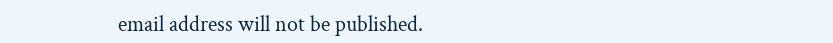email address will not be published.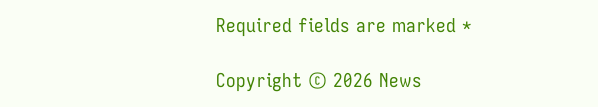Required fields are marked *

Copyright © 2026 News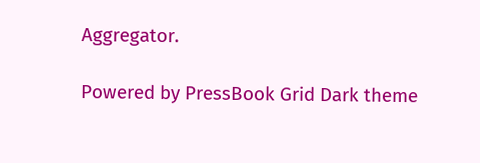Aggregator.

Powered by PressBook Grid Dark theme